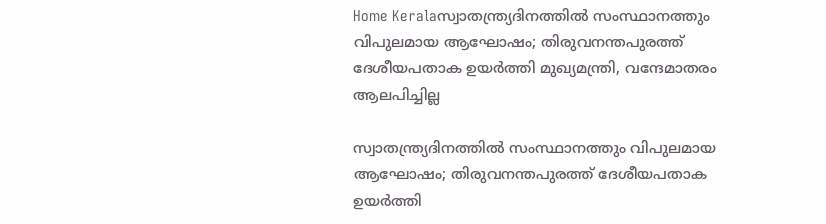Home Keralaസ്വാതന്ത്ര്യദിനത്തിൽ സംസ്ഥാനത്തും വിപുലമായ ആഘോഷം; തിരുവനന്തപുരത്ത് ദേശീയപതാക ഉയർത്തി മുഖ്യമന്ത്രി, വന്ദേമാതരം ആലപിച്ചില്ല

സ്വാതന്ത്ര്യദിനത്തിൽ സംസ്ഥാനത്തും വിപുലമായ ആഘോഷം; തിരുവനന്തപുരത്ത് ദേശീയപതാക ഉയർത്തി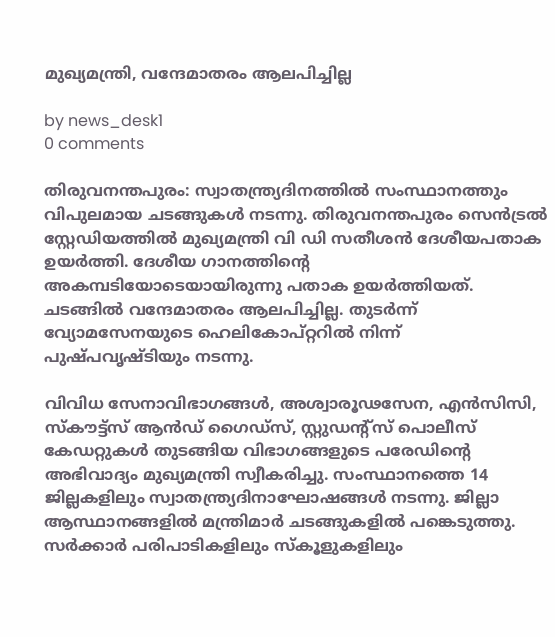മുഖ്യമന്ത്രി, വന്ദേമാതരം ആലപിച്ചില്ല

by news_desk1
0 comments

തിരുവനന്തപുരം: സ്വാതന്ത്ര്യദിനത്തിൽ സംസ്ഥാനത്തും വിപുലമായ ചടങ്ങുകൾ നടന്നു. തിരുവനന്തപുരം സെൻട്രൽ സ്റ്റേഡിയത്തിൽ മുഖ്യമന്ത്രി വി ഡി സതീശൻ ദേശീയപതാക ഉയർത്തി. ദേശീയ ഗാനത്തിന്റെ അകമ്പടിയോടെയായിരുന്നു പതാക ഉയർത്തിയത്. ചടങ്ങിൽ വന്ദേമാതരം ആലപിച്ചില്ല. തുടർന്ന് വ്യോമസേനയുടെ ഹെലികോപ്റ്ററിൽ നിന്ന് പുഷ്പവൃഷ്ടിയും നടന്നു.

വിവിധ സേനാവിഭാഗങ്ങൾ, അശ്വാരൂഢസേന, എൻസിസി, സ്കൗട്ട്‌സ് ആൻഡ് ഗൈഡ്സ്, സ്റ്റുഡന്റ്സ് പൊലീസ് കേഡറ്റുകൾ തുടങ്ങിയ വിഭാഗങ്ങളുടെ പരേഡിന്റെ അഭിവാദ്യം മുഖ്യമന്ത്രി സ്വീകരിച്ചു. സംസ്ഥാനത്തെ 14 ജില്ലകളിലും സ്വാതന്ത്ര്യദിനാഘോഷങ്ങൾ നടന്നു. ജില്ലാ ആസ്ഥാനങ്ങളിൽ മന്ത്രിമാർ ചടങ്ങുകളിൽ പങ്കെടുത്തു. സർക്കാർ പരിപാടികളിലും സ്കൂളുകളിലും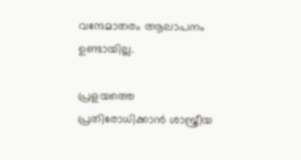വന്ദേമാതരം ആലാപനം ഉണ്ടായില്ല.

പ്രളയത്തെ പ്രതിരോധിക്കാൻ ശാസ്ത്രീയ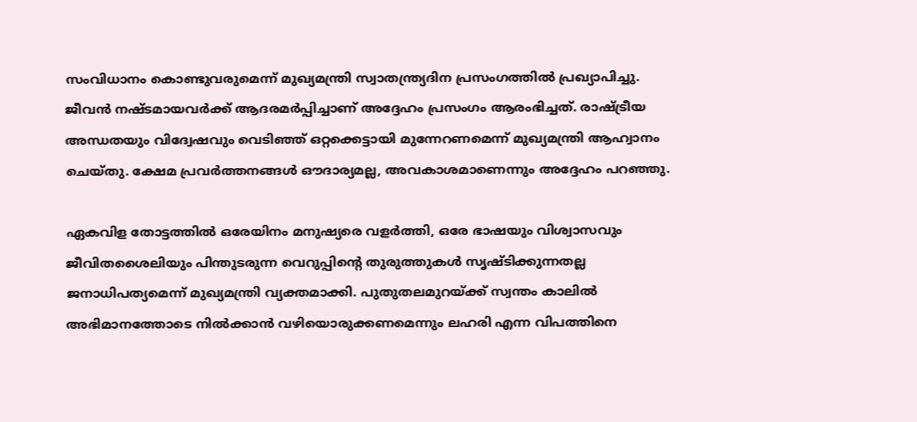സംവിധാനം കൊണ്ടുവരുമെന്ന് മുഖ്യമന്ത്രി സ്വാതന്ത്ര്യദിന പ്രസംഗത്തിൽ പ്രഖ്യാപിച്ചു. ജീവൻ നഷ്ടമായവർക്ക് ആദരമർപ്പിച്ചാണ് അദ്ദേഹം പ്രസംഗം ആരംഭിച്ചത്. രാഷ്ട്രീയ അന്ധതയും വിദ്വേഷവും വെടിഞ്ഞ് ഒറ്റക്കെട്ടായി മുന്നേറണമെന്ന് മുഖ്യമന്ത്രി ആഹ്വാനം ചെയ്തു. ക്ഷേമ പ്രവർത്തനങ്ങൾ ഔദാര്യമല്ല, അവകാശമാണെന്നും അദ്ദേഹം പറഞ്ഞു.

ഏകവിള തോട്ടത്തിൽ ഒരേയിനം മനുഷ്യരെ വളർത്തി, ഒരേ ഭാഷയും വിശ്വാസവും ജീവിതശൈലിയും പിന്തുടരുന്ന വെറുപ്പിന്റെ തുരുത്തുകൾ സൃഷ്ടിക്കുന്നതല്ല ജനാധിപത്യമെന്ന് മുഖ്യമന്ത്രി വ്യക്തമാക്കി. പുതുതലമുറയ്ക്ക് സ്വന്തം കാലിൽ അഭിമാനത്തോടെ നിൽക്കാൻ വഴിയൊരുക്കണമെന്നും ലഹരി എന്ന വിപത്തിനെ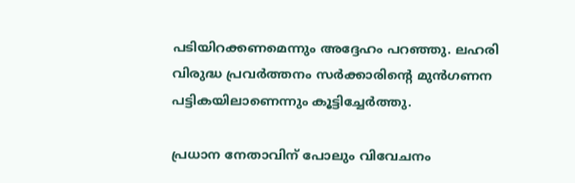പടിയിറക്കണമെന്നും അദ്ദേഹം പറഞ്ഞു. ലഹരി വിരുദ്ധ പ്രവർത്തനം സർക്കാരിന്റെ മുൻഗണന പട്ടികയിലാണെന്നും കൂട്ടിച്ചേർത്തു.

പ്രധാന നേതാവിന് പോലും വിവേചനം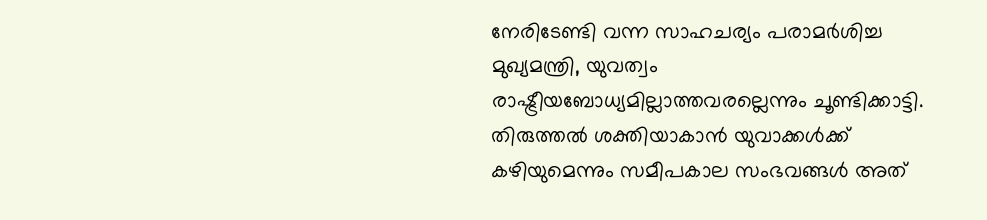നേരിടേണ്ടി വന്ന സാഹചര്യം പരാമർശിച്ച മുഖ്യമന്ത്രി, യുവത്വം രാഷ്ട്രീയബോധ്യമില്ലാത്തവരല്ലെന്നും ചൂണ്ടിക്കാട്ടി. തിരുത്തൽ ശക്തിയാകാൻ യുവാക്കൾക്ക് കഴിയുമെന്നും സമീപകാല സംഭവങ്ങൾ അത്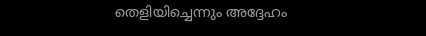തെളിയിച്ചെന്നും അദ്ദേഹം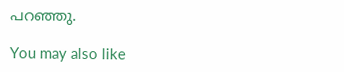പറഞ്ഞു.

You may also like